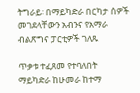ትግራይ፡ በማይካድራ በርካታ ሰዎች መገደላቸውን አብንና የአማራ ብልጽግና ፓርቲዎች ገለጹ

ጥቃቱ ተፈጸመ የተባለበት ማይካድራ ከሁመራ ከተማ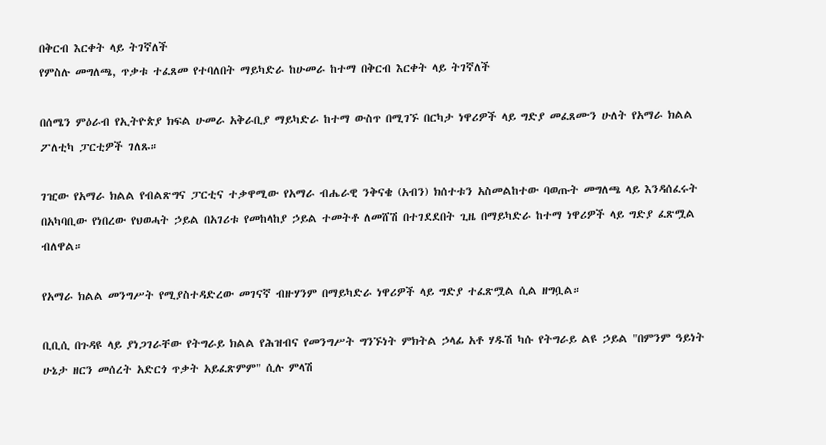በቅርብ እርቀት ላይ ትገኛለች
የምስሉ መግለጫ, ጥቃቱ ተፈጸመ የተባለበት ማይካድራ ከሁመራ ከተማ በቅርብ እርቀት ላይ ትገኛለች

በሰሜን ምዕራብ የኢትዮጵያ ክፍል ሁመራ አቅራቢያ ማይካድራ ከተማ ውስጥ በሚገኙ በርካታ ነዋሪዎች ላይ ግድያ መፈጸሙን ሁለት የአማራ ክልል ፖለቲካ ፓርቲዎች ገለጹ።

ገዢው የአማራ ክልል የብልጽግና ፓርቲና ተቃዋሚው የአማራ ብሔራዊ ንቅናቄ (አብን) ክሰተቱን አስመልከተው ባወጡት መግለጫ ላይ እንዳሰፈሩት በአካባቢው የነበረው የህወሓት ኃይል በአገሪቱ የመከላከያ ኃይል ተመትቶ ለመሸሽ በተገደደበት ጊዜ በማይካድራ ከተማ ነዋሪዎች ላይ ግድያ ፈጽሟል ብለዋል።

የአማራ ክልል መንግሥት የሚያስተዳድረው መገናኛ ብዙሃንም በማይካድራ ነዋሪዎች ላይ ግድያ ተፈጽሟል ሲል ዘግቧል።

ቢቢሲ በጉዳዩ ላይ ያነጋገራቸው የትግራይ ክልል የሕዝብና የመንግሥት ግንኙነት ምክትል ኃላፊ አቶ ሃዱሽ ካሱ የትግራይ ልዩ ኃይል "በምንም ዓይነት ሁኔታ ዘርን መሰረት አድርጎ ጥቃት አይፈጽምም" ሲሉ ምላሽ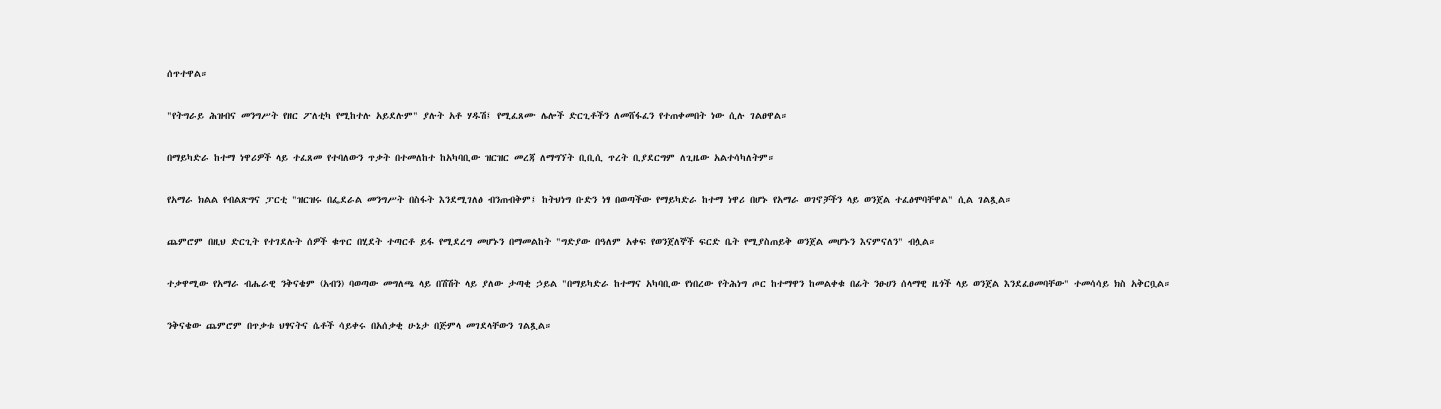ሰጥተዋል።

"የትግራይ ሕዝብና መንግሥት የዘር ፖለቲካ የሚከተሉ አይደሉም" ያሉት አቶ ሃዱሽ፤ የሚፈጸሙ ሌሎች ድርጊቶችን ለመሸፋፈን የተጠቀመበት ነው ሲሉ ገልፀዋል።

በማይካድራ ከተማ ነዋሪዎች ላይ ተፈጸመ የተባለውን ጥቃት በተመለከተ ከአካባቢው ዝርዝር መረጃ ለማግኘት ቢቢሲ ጥረት ቢያደርግም ለጊዜው አልተሳካለትም።

የአማራ ክልል የብልጽግና ፓርቲ "ዝርዝሩ በፌደራል መንግሥት በስፋት እንደሚገለፅ ብንጠብቅም፤ ከትህነግ ቡድን ነፃ በወጣችው የማይካድራ ከተማ ነዋሪ በሆኑ የአማራ ወገኖቻችን ላይ ወንጀል ተፈፅሞባቸዋል" ሲል ገልጿል።

ጨምሮም በዚህ ድርጊት የተገደሉት ሰዎች ቁጥር በሂደት ተጣርቶ ይፋ የሚደረግ መሆኑን በማመልከት "ግድያው በዓለም አቀፍ የወንጀለኞች ፍርድ ቤት የሚያስጠይቅ ወንጀል መሆኑን እናምናለን" ብሏል።

ተቃዋሚው የአማራ ብሔራዊ ንቅናቄም (አብን) ባወጣው መግለጫ ላይ በሽሽት ላይ ያለው ታጣቂ ኃይል "በማይካድራ ከተማና አካባቢው የነበረው የትሕነግ ጦር ከተማዋን ከመልቀቁ በፊት ንፁሀን ሰላማዊ ዜጎች ላይ ወንጀል እንደፈፀመባቸው" ተመሳሳይ ክስ አቅርቧል።

ንቅናቄው ጨምሮም በጥቃቱ ህፃናትና ሴቶች ሳይቀሩ በአሰቃቂ ሁኔታ በጅምላ መገደላቸውን ገልጿል።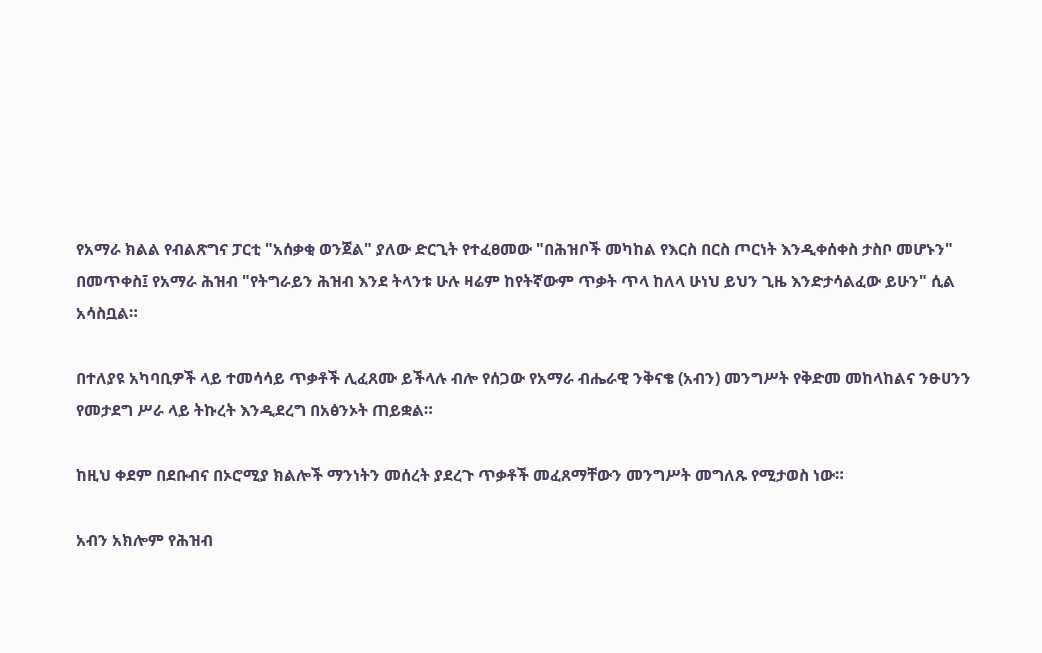የአማራ ክልል የብልጽግና ፓርቲ "አሰቃቂ ወንጀል" ያለው ድርጊት የተፈፀመው "በሕዝቦች መካከል የእርስ በርስ ጦርነት እንዲቀሰቀስ ታስቦ መሆኑን" በመጥቀስ፤ የአማራ ሕዝብ "የትግራይን ሕዝብ እንደ ትላንቱ ሁሉ ዛሬም ከየትኛውም ጥቃት ጥላ ከለላ ሁነህ ይህን ጊዜ እንድታሳልፈው ይሁን" ሲል አሳስቧል።

በተለያዩ አካባቢዎች ላይ ተመሳሳይ ጥቃቶች ሊፈጸሙ ይችላሉ ብሎ የሰጋው የአማራ ብሔራዊ ንቅናቄ (አብን) መንግሥት የቅድመ መከላከልና ንፁሀንን የመታደግ ሥራ ላይ ትኩረት እንዲደረግ በአፅንኦት ጠይቋል።

ከዚህ ቀደም በደቡብና በኦሮሚያ ክልሎች ማንነትን መሰረት ያደረጉ ጥቃቶች መፈጸማቸውን መንግሥት መግለጹ የሚታወስ ነው።

አብን አክሎም የሕዝብ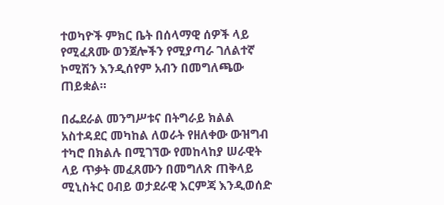ተወካዮች ምክር ቤት በሰላማዊ ሰዎች ላይ የሚፈጸሙ ወንጀሎችን የሚያጣራ ገለልተኛ ኮሚሽን እንዲሰየም አብን በመግለጫው ጠይቋል።

በፌደራል መንግሥቱና በትግራይ ክልል አስተዳደር መካከል ለወራት የዘለቀው ውዝግብ ተካሮ በክልሉ በሚገኘው የመከላከያ ሠራዊት ላይ ጥቃት መፈጸሙን በመግለጽ ጠቅላይ ሚኒስትር ዐብይ ወታደራዊ እርምጃ እንዲወሰድ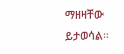ማዘዛቸው ይታወሳል።